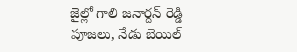జైల్లో గాలి జనార్దన్ రెడ్డి పూజలు, నేడు బెయిల్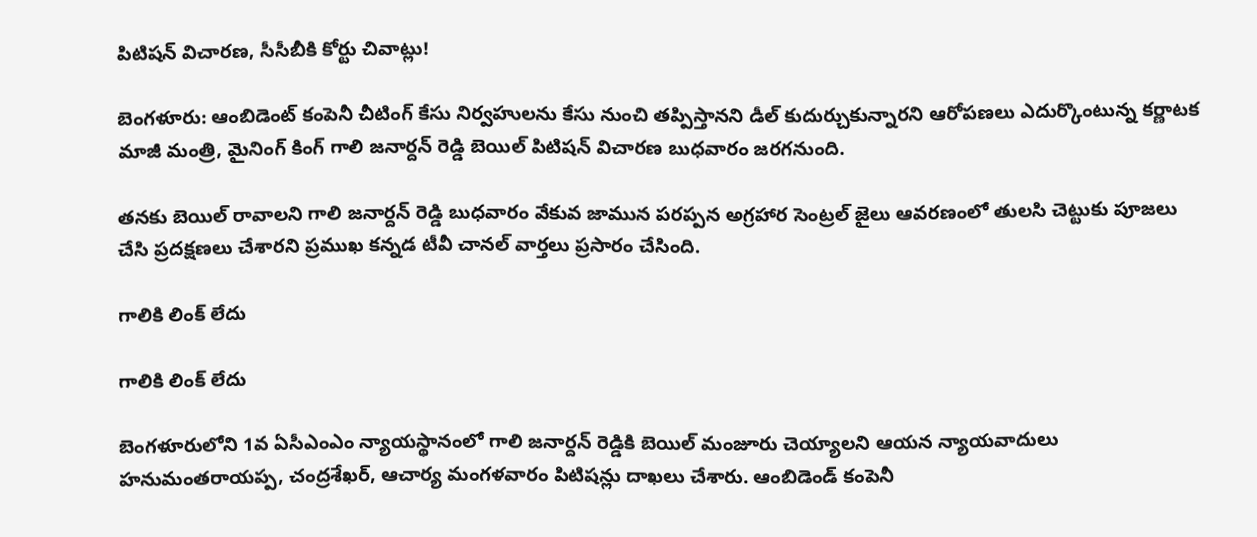పిటిషన్ విచారణ, సీసీబీకి కోర్టు చివాట్లు!

బెంగళూరు: ఆంబిడెంట్ కంపెనీ చీటింగ్ కేసు నిర్వహులను కేసు నుంచి తప్పిస్తానని డీల్ కుదుర్చుకున్నారని ఆరోపణలు ఎదుర్కొంటున్న కర్ణాటక మాజీ మంత్రి, మైనింగ్ కింగ్ గాలి జనార్దన్ రెడ్డి బెయిల్ పిటిషన్ విచారణ బుధవారం జరగనుంది.

తనకు బెయిల్ రావాలని గాలి జనార్దన్ రెడ్డి బుధవారం వేకువ జామున పరప్పన అగ్రహార సెంట్రల్ జైలు ఆవరణంలో తులసి చెట్టుకు పూజలు చేసి ప్రదక్షణలు చేశారని ప్రముఖ కన్నడ టీవీ చానల్ వార్తలు ప్రసారం చేసింది.

గాలికి లింక్ లేదు

గాలికి లింక్ లేదు

బెంగళూరులోని 1వ ఏసీఎంఎం న్యాయస్థానంలో గాలి జనార్దన్ రెడ్డికి బెయిల్ మంజూరు చెయ్యాలని ఆయన న్యాయవాదులు హనుమంతరాయప్ప, చంద్రశేఖర్, ఆచార్య మంగళవారం పిటిషన్లు దాఖలు చేశారు. ఆంబిడెండ్ కంపెనీ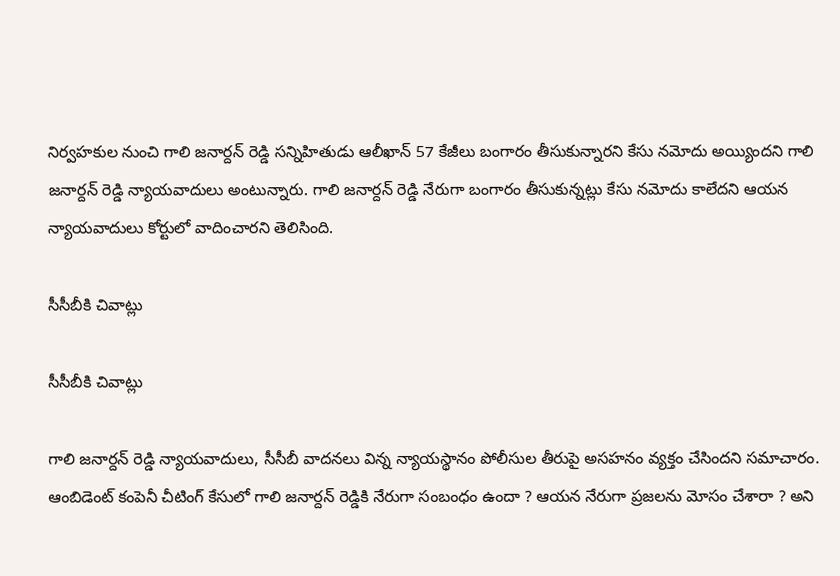నిర్వహకుల నుంచి గాలి జనార్దన్ రెడ్డి సన్నిహితుడు ఆలీఖాన్ 57 కేజీలు బంగారం తీసుకున్నారని కేసు నమోదు అయ్యిందని గాలి జనార్దన్ రెడ్డి న్యాయవాదులు అంటున్నారు. గాలి జనార్దన్ రెడ్డి నేరుగా బంగారం తీసుకున్నట్లు కేసు నమోదు కాలేదని ఆయన న్యాయవాదులు కోర్టులో వాదించారని తెలిసింది.

సీసీబీకి చివాట్లు

సీసీబీకి చివాట్లు

గాలి జనార్దన్ రెడ్డి న్యాయవాదులు, సీసీబీ వాదనలు విన్న న్యాయస్థానం పోలీసుల తీరుపై అసహనం వ్యక్తం చేసిందని సమాచారం. ఆంబిడెంట్ కంపెనీ చీటింగ్ కేసులో గాలి జనార్దన్ రెడ్డికి నేరుగా సంబంధం ఉందా ? ఆయన నేరుగా ప్రజలను మోసం చేశారా ? అని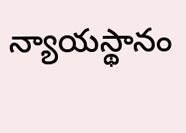న్యాయస్థానం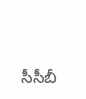సీసీబీ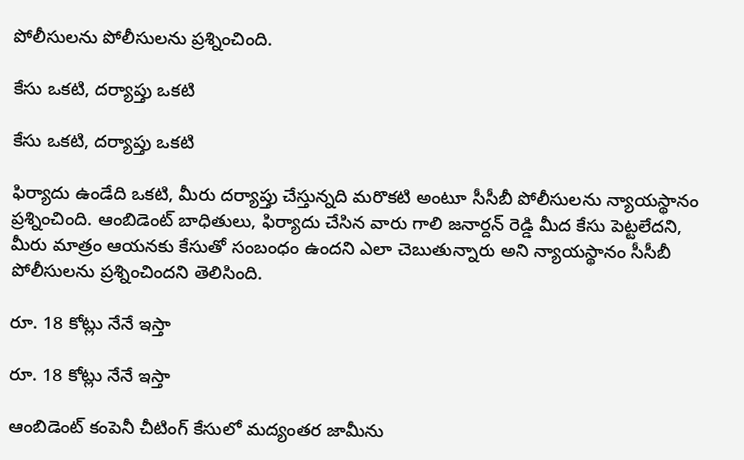పోలీసులను పోలీసులను ప్రశ్నించింది.

కేసు ఒకటి, దర్యాప్తు ఒకటి

కేసు ఒకటి, దర్యాప్తు ఒకటి

ఫిర్యాదు ఉండేది ఒకటి, మీరు దర్యాప్తు చేస్తున్నది మరొకటి అంటూ సీసీబీ పోలీసులను న్యాయస్థానం ప్రశ్నించింది. ఆంబిడెంట్ బాధితులు, ఫిర్యాదు చేసిన వారు గాలి జనార్దన్ రెడ్డి మీద కేసు పెట్టలేదని, మీరు మాత్రం ఆయనకు కేసుతో సంబంధం ఉందని ఎలా చెబుతున్నారు అని న్యాయస్థానం సీసీబీ పోలీసులను ప్రశ్నించిందని తెలిసింది.

రూ. 18 కోట్లు నేనే ఇస్తా

రూ. 18 కోట్లు నేనే ఇస్తా

ఆంబిడెంట్ కంపెనీ చీటింగ్ కేసులో మద్యంతర జామీను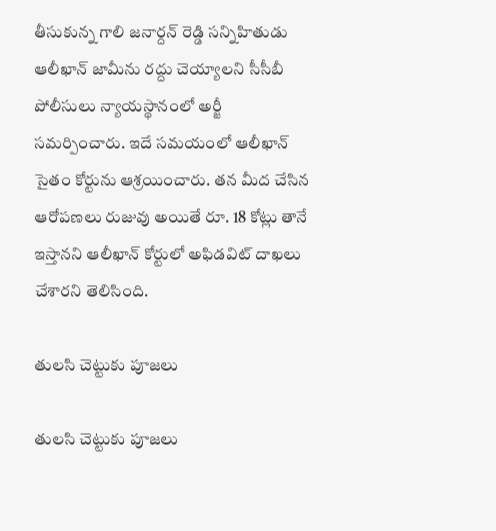తీసుకున్న గాలి జనార్దన్ రెడ్డి సన్నిహితుడు ఆలీఖాన్ జామీను రద్దు చెయ్యాలని సీసీబీ పోలీసులు న్యాయస్థానంలో అర్జీ సమర్పించారు. ఇదే సమయంలో ఆలీఖాన్ సైతం కోర్టును ఆశ్రయించారు. తన మీద చేసిన ఆరోపణలు రుజువు అయితే రూ. 18 కోట్లు తానే ఇస్తానని ఆలీఖాన్ కోర్టులో అఫిడవిట్ దాఖలు చేశారని తెలిసింది.

తులసి చెట్టుకు పూజలు

తులసి చెట్టుకు పూజలు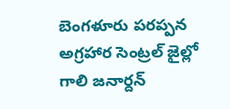బెంగళూరు పరప్పన అగ్రహార సెంట్రల్ జైల్లో గాలి జనార్దన్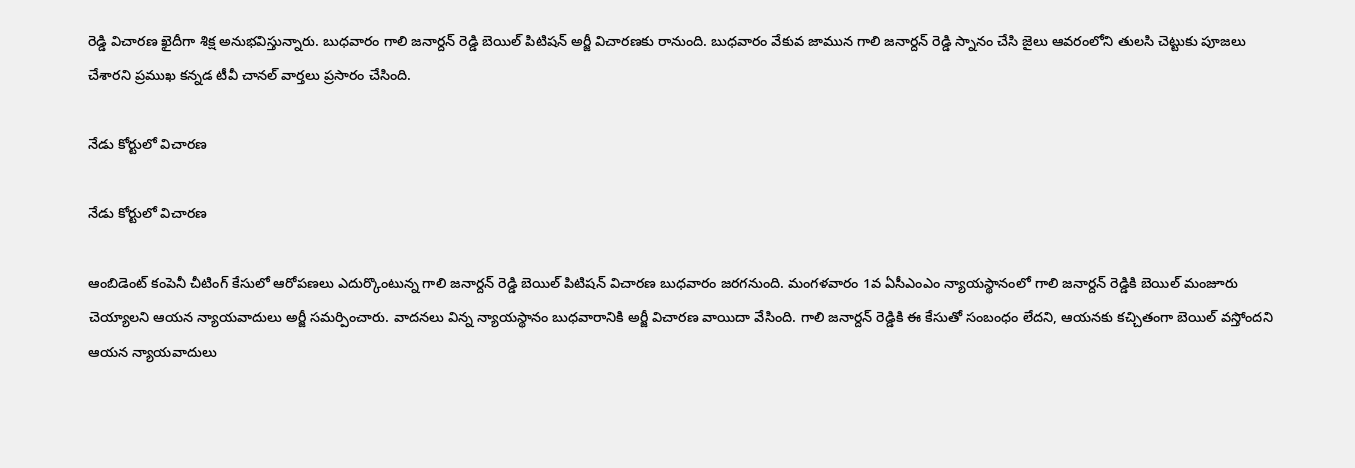రెడ్డి విచారణ ఖైదీగా శిక్ష అనుభవిస్తున్నారు. బుధవారం గాలి జనార్దన్ రెడ్డి బెయిల్ పిటిషన్ అర్జీ విచారణకు రానుంది. బుధవారం వేకువ జామున గాలి జనార్దన్ రెడ్డి స్నానం చేసి జైలు ఆవరంలోని తులసి చెట్టుకు పూజలు చేశారని ప్రముఖ కన్నడ టీవీ చానల్ వార్తలు ప్రసారం చేసింది.

నేడు కోర్టులో విచారణ

నేడు కోర్టులో విచారణ

ఆంబిడెంట్ కంపెనీ చీటింగ్ కేసులో ఆరోపణలు ఎదుర్కొంటున్న గాలి జనార్దన్ రెడ్డి బెయిల్ పిటిషన్ విచారణ బుధవారం జరగనుంది. మంగళవారం 1వ ఏసీఎంఎం న్యాయస్థానంలో గాలి జనార్దన్ రెడ్డికి బెయిల్ మంజూరు చెయ్యాలని ఆయన న్యాయవాదులు అర్జీ సమర్పించారు. వాదనలు విన్న న్యాయస్థానం బుధవారానికి అర్జీ విచారణ వాయిదా వేసింది. గాలి జనార్దన్ రెడ్డికి ఈ కేసుతో సంబంధం లేదని, ఆయనకు కచ్చితంగా బెయిల్ వస్తోందని ఆయన న్యాయవాదులు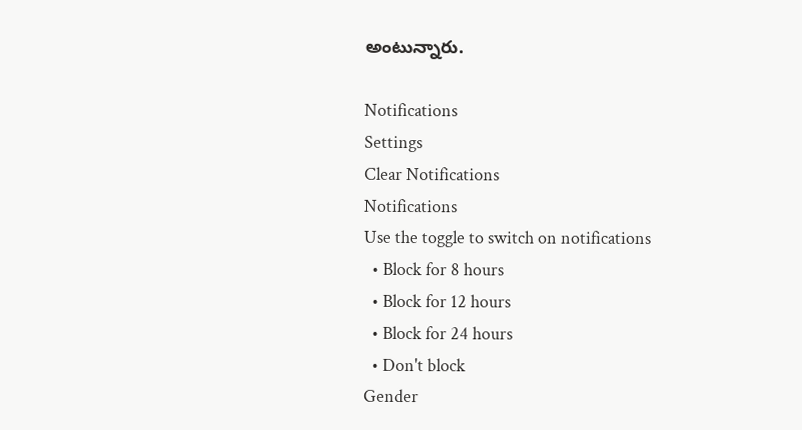అంటున్నారు.

Notifications
Settings
Clear Notifications
Notifications
Use the toggle to switch on notifications
  • Block for 8 hours
  • Block for 12 hours
  • Block for 24 hours
  • Don't block
Gender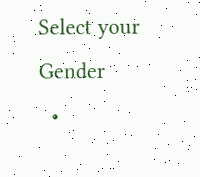Select your Gender
  •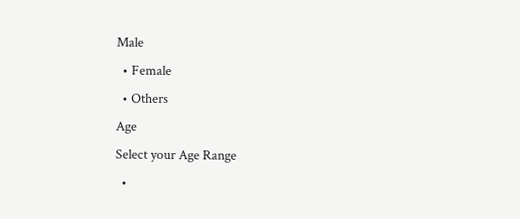Male
  • Female
  • Others
Age
Select your Age Range
  •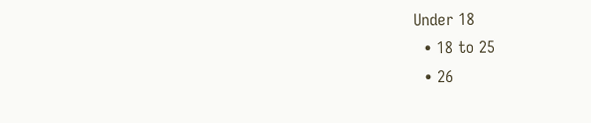Under 18
  • 18 to 25
  • 26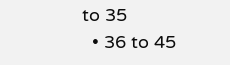to 35
  • 36 to 45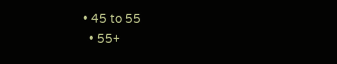• 45 to 55
  • 55+